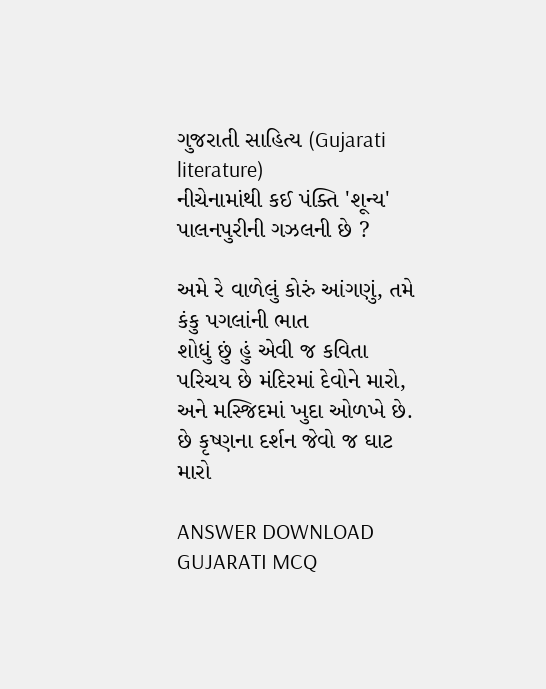ગુજરાતી સાહિત્ય (Gujarati literature)
નીચેનામાંથી કઈ પંક્તિ 'શૂન્ય' પાલનપુરીની ગઝલની છે ?

અમે રે વાળેલું કોરું આંગણું, તમે કંકુ પગલાંની ભાત
શોધું છું હું એવી જ કવિતા
પરિચય છે મંદિરમાં દેવોને મારો, અને મસ્જિદમાં ખુદા ઓળખે છે.
છે કૃષ્ણના દર્શન જેવો જ ઘાટ મારો

ANSWER DOWNLOAD GUJARATI MCQ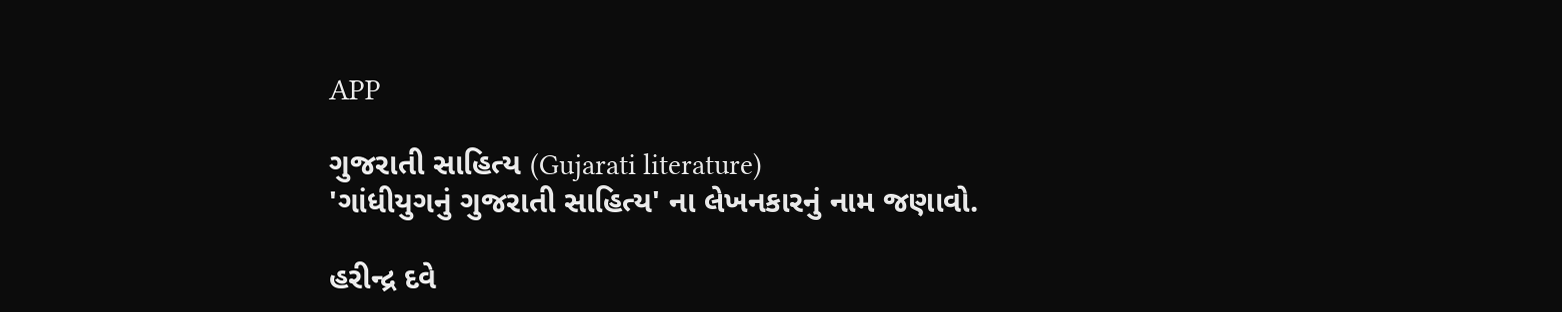APP

ગુજરાતી સાહિત્ય (Gujarati literature)
'ગાંધીયુગનું ગુજરાતી સાહિત્ય' ના લેખનકારનું નામ જણાવો.

હરીન્દ્ર દવે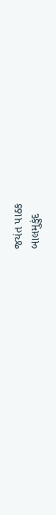જયંત પાઠક
બાલમુકુંદ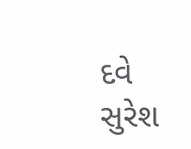દવે
સુરેશ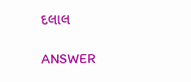દલાલ

ANSWER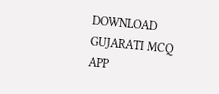DOWNLOAD GUJARATI MCQ APP